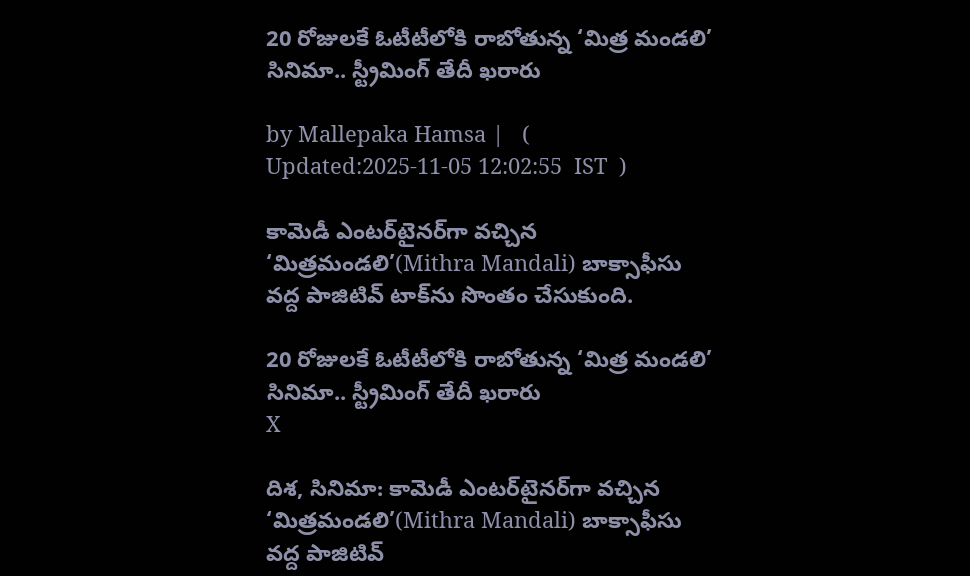20 రోజులకే ఓటీటీలోకి రాబోతున్న ‘మిత్ర మండలి’ సినిమా.. స్ట్రీమింగ్ తేదీ ఖరారు

by Mallepaka Hamsa |   (  Updated:2025-11-05 12:02:55  IST  )

కామెడీ ఎంటర్‌టైనర్‌గా వచ్చిన ‘మిత్రమండలి’(Mithra Mandali) బాక్సాఫీసు వద్ద పాజిటివ్‌ టాక్‌ను సొంతం చేసుకుంది.

20 రోజులకే ఓటీటీలోకి రాబోతున్న ‘మిత్ర మండలి’ సినిమా.. స్ట్రీమింగ్ తేదీ ఖరారు
X

దిశ, సినిమా: కామెడీ ఎంటర్‌టైనర్‌గా వచ్చిన ‘మిత్రమండలి’(Mithra Mandali) బాక్సాఫీసు వద్ద పాజిటివ్‌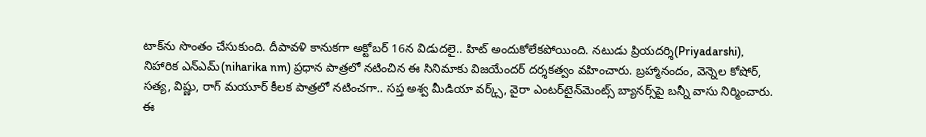టాక్‌ను సొంతం చేసుకుంది. దీపావళి కానుకగా అక్టోబర్ 16న విడుదలై.. హిట్ అందుకోలేకపోయింది. నటుడు ప్రియదర్శి(Priyadarshi), నిహారిక ఎన్‌ఎమ్(niharika nm) ప్రధాన పాత్రలో నటించిన ఈ సినిమాకు విజయేందర్ దర్శకత్వం వహించారు. బ్రహ్మానందం, వెన్నెల కోషోర్, సత్య, విష్ణు, రాగ్ మయూర్ కీలక పాత్రలో నటించగా.. సప్త అశ్వ మీడియా వర్క్స్, వైరా ఎంటర్‌టైన్‌మెంట్స్ బ్యానర్స్‌పై బన్నీ వాసు నిర్మించారు. ఈ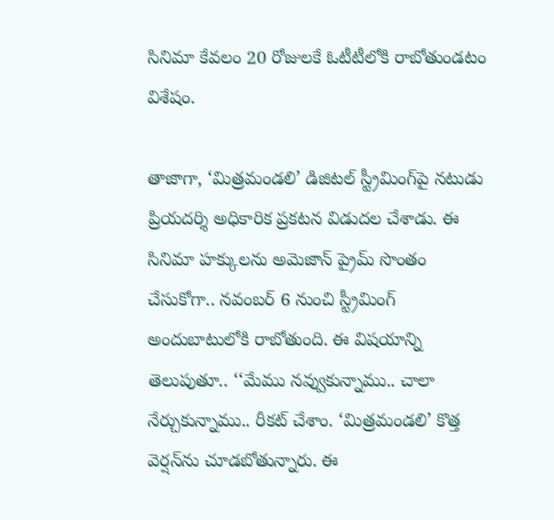సినిమా కేవలం 20 రోజులకే ఓటీటీలోకి రాబోతుండటం విశేషం.

తాజాగా, ‘మిత్రమండలి’ డిజిటల్ స్ట్రీమింగ్‌పై నటుడు ప్రియదర్శి అధికారిక ప్రకటన విడుదల చేశాడు. ఈ సినిమా హక్కులను అమెజాన్ ప్రైమ్ సొంతం చేసుకోగా.. నవంబర్ 6 నుంచి స్ట్రీమింగ్ అందుబాటులోకి రాబోతుంది. ఈ విషయాన్ని తెలుపుతూ.. ‘‘మేము నవ్వుకున్నాము.. చాలా నేర్చుకున్నాము.. రీకట్ చేశాం. ‘మిత్రమండలి’ కొత్త వెర్షన్‌ను చూడబోతున్నారు. ఈ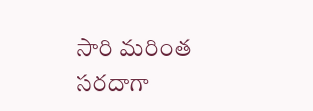సారి మరింత సరదాగా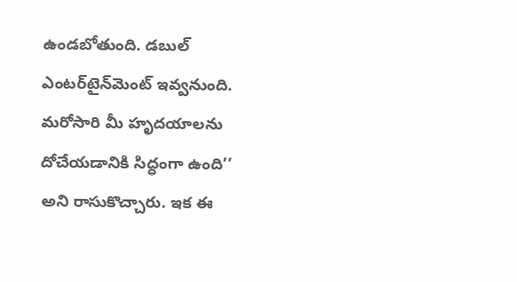ఉండబోతుంది. డబుల్ ఎంటర్‌టైన్‌మెంట్ ఇవ్వనుంది. మరోసారి మీ హృదయాలను దోచేయడానికి సిద్ధంగా ఉంది’’ అని రాసుకొచ్చారు. ఇక ఈ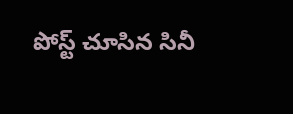పోస్ట్ చూసిన సినీ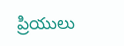ప్రియులు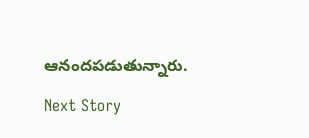ఆనందపడుతున్నారు.

Next Story